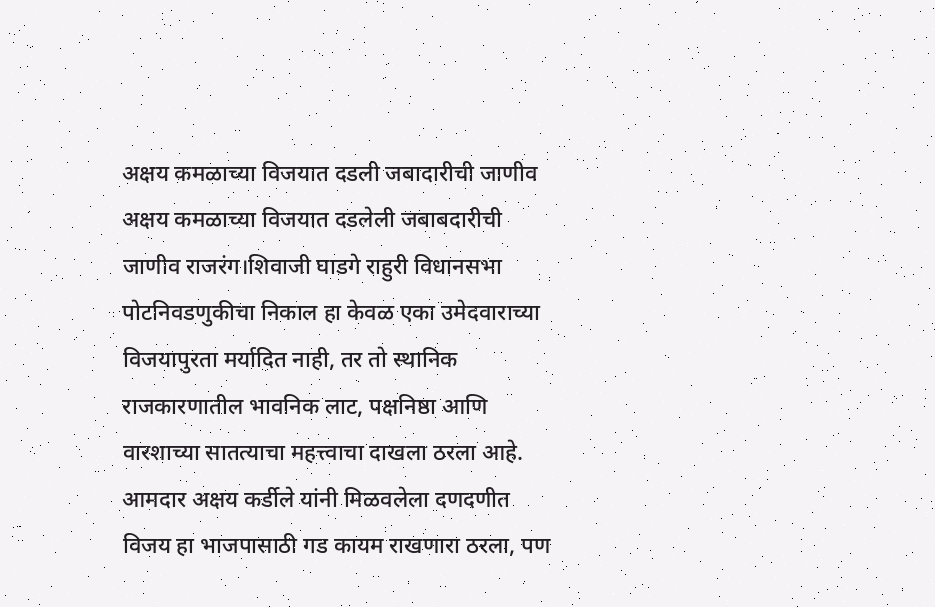अक्षय कमळाच्या विजयात दडली जबादारीची जाणीव
अक्षय कमळाच्या विजयात दडलेली जबाबदारीची जाणीव राजरंग।शिवाजी घाडगे राहुरी विधानसभा पोटनिवडणुकीचा निकाल हा केवळ एका उमेदवाराच्या विजयापुरता मर्यादित नाही, तर तो स्थानिक राजकारणातील भावनिक लाट, पक्षनिष्ठा आणि वारशाच्या सातत्याचा महत्त्वाचा दाखला ठरला आहे. आमदार अक्षय कर्डीले यांनी मिळवलेला दणदणीत विजय हा भाजपासाठी गड कायम राखणारा ठरला, पण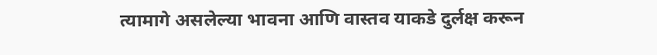त्यामागे असलेल्या भावना आणि वास्तव याकडे दुर्लक्ष करून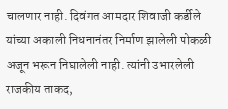चालणार नाही. दिवंगत आमदार शिवाजी कर्डीले यांच्या अकाली निधनानंतर निर्माण झालेली पोकळी अजून भरून निघालेली नाही. त्यांनी उभारलेली राजकीय ताकद,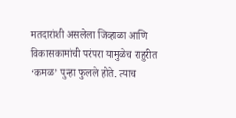मतदारांशी असलेला जिव्हाळा आणि विकासकामांची परंपरा यामुळेच राहुरीत ‘कमळ’ पुन्हा फुलले होते. त्याच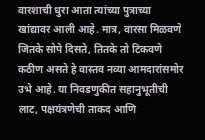वारशाची धुरा आता त्यांच्या पुत्राच्या खांद्यावर आली आहे. मात्र, वारसा मिळवणे जितके सोपे दिसते, तितके तो टिकवणे कठीण असते हे वास्तव नव्या आमदारांसमोर उभे आहे. या निवडणुकीत सहानुभूतीची लाट, पक्षयंत्रणेची ताकद आणि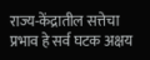राज्य-केंद्रातील सत्तेचा प्रभाव हे सर्व घटक अक्षय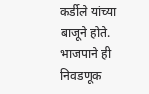कर्डीले यांच्या बाजूने होते. भाजपाने ही निवडणूक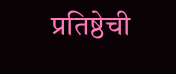प्रतिष्ठेची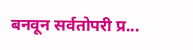बनवून सर्वतोपरी प्र...